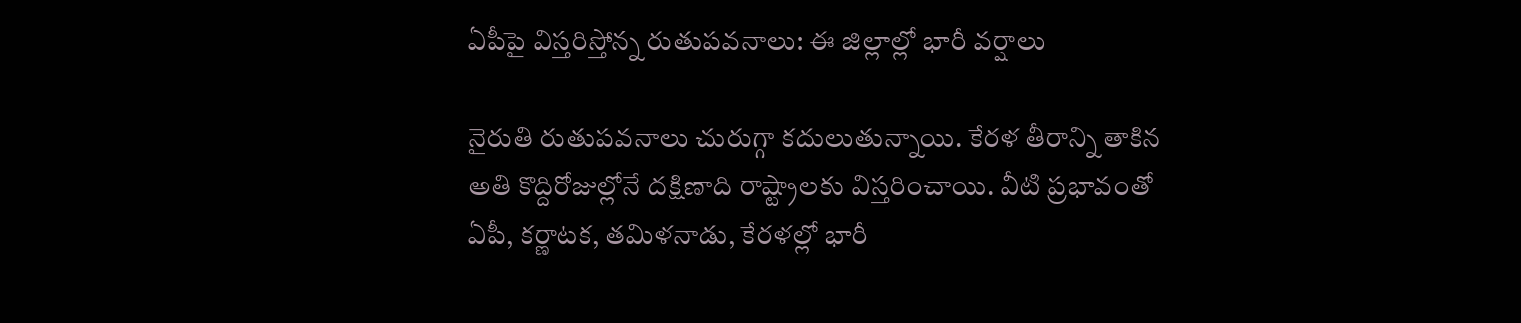ఏపీపై విస్తరిస్తోన్న రుతుపవనాలు: ఈ జిల్లాల్లో భారీ వర్షాలు

నైరుతి రుతుపవనాలు చురుగ్గా కదులుతున్నాయి. కేరళ తీరాన్ని తాకిన అతి కొద్దిరోజుల్లోనే దక్షిణాది రాష్ట్రాలకు విస్తరించాయి. వీటి ప్రభావంతో ఏపీ, కర్ణాటక, తమిళనాడు, కేరళల్లో భారీ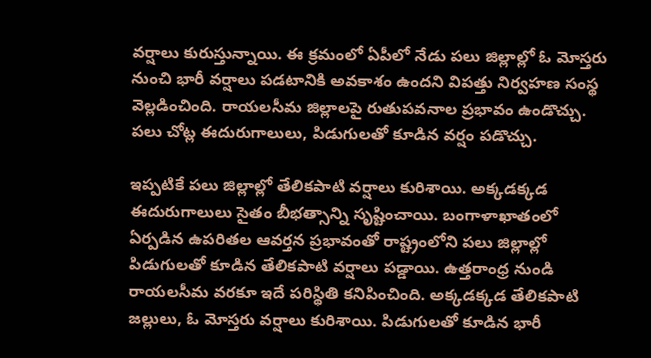వర్షాలు కురుస్తున్నాయి. ఈ క్రమంలో ఏపీలో నేడు పలు జిల్లాల్లో ఓ మోస్తరు నుంచి భారీ వర్షాలు పడటానికి అవకాశం ఉందని విపత్తు నిర్వహణ సంస్థ వెల్లడించింది. రాయలసీమ జిల్లాలపై రుతుపవనాల ప్రభావం ఉండొచ్చు. పలు చోట్ల ఈదురుగాలులు, పిడుగులతో కూడిన వర్షం పడొచ్చు.

ఇప్పటికే పలు జిల్లాల్లో తేలికపాటి వర్షాలు కురిశాయి. అక్కడక్కడ ఈదురుగాలులు సైతం బీభత్సాన్ని సృష్టించాయి. బంగాళాఖాతంలో ఏర్పడిన ఉపరితల ఆవర్తన ప్రభావంతో రాష్ట్రంలోని పలు జిల్లాల్లో పిడుగులతో కూడిన తేలికపాటి వర్షాలు పడ్డాయి. ఉత్తరాంధ్ర నుండి రాయలసీమ వరకూ ఇదే పరిస్థితి కనిపించింది. అక్కడక్కడ తేలికపాటి జల్లులు, ఓ మోస్తరు వర్షాలు కురిశాయి. పిడుగులతో కూడిన భారీ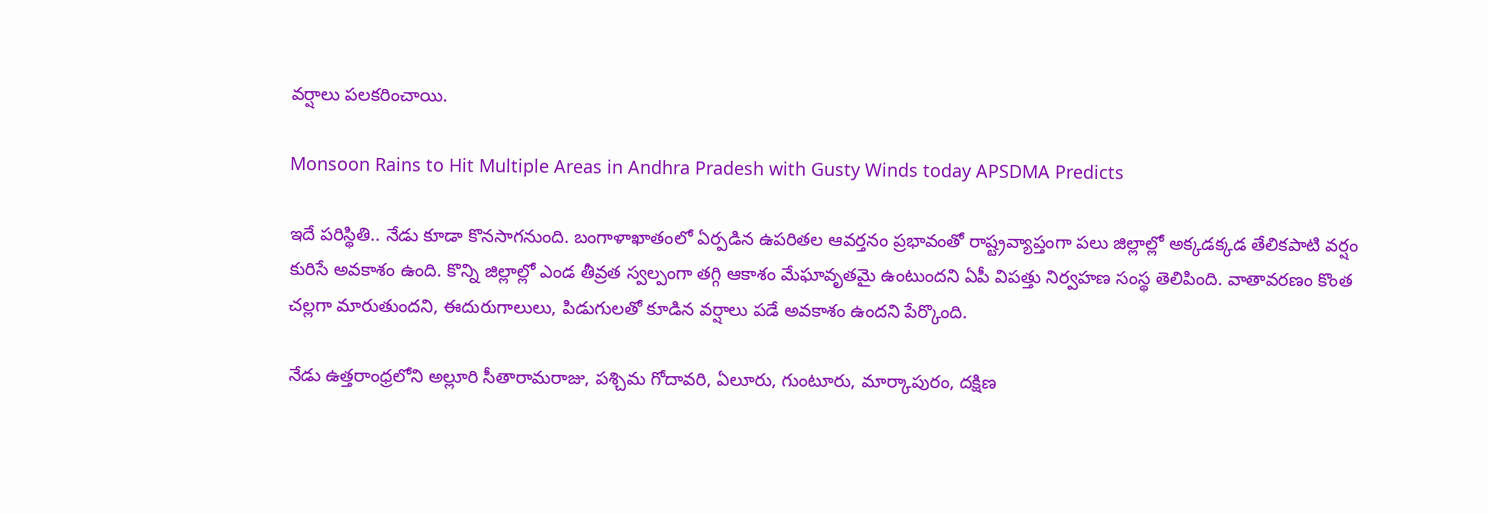వర్షాలు పలకరించాయి.

Monsoon Rains to Hit Multiple Areas in Andhra Pradesh with Gusty Winds today APSDMA Predicts

ఇదే పరిస్థితి.. నేడు కూడా కొనసాగనుంది. బంగాళాఖాతంలో ఏర్పడిన ఉపరితల ఆవర్తనం ప్రభావంతో రాష్ట్రవ్యాప్తంగా పలు జిల్లాల్లో అక్కడక్కడ తేలికపాటి వర్షం కురిసే అవకాశం ఉంది. కొన్ని జిల్లాల్లో ఎండ తీవ్రత స్వల్పంగా తగ్గి ఆకాశం మేఘావృతమై ఉంటుందని ఏపీ విపత్తు నిర్వహణ సంస్థ తెలిపింది. వాతావరణం కొంత చల్లగా మారుతుందని, ఈదురుగాలులు, పిడుగులతో కూడిన వర్షాలు పడే అవకాశం ఉందని పేర్కొంది.

నేడు ఉత్తరాంధ్రలోని అల్లూరి సీతారామరాజు, పశ్చిమ గోదావరి, ఏలూరు, గుంటూరు, మార్కాపురం, దక్షిణ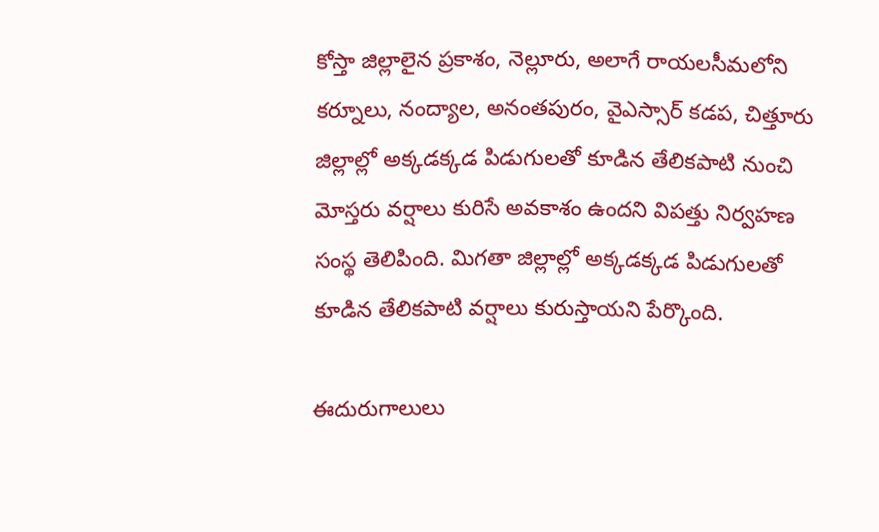కోస్తా జిల్లాలైన ప్రకాశం, నెల్లూరు, అలాగే రాయలసీమలోని కర్నూలు, నంద్యాల, అనంతపురం, వైఎస్సార్ కడప, చిత్తూరు జిల్లాల్లో అక్కడక్కడ పిడుగులతో కూడిన తేలికపాటి నుంచి మోస్తరు వర్షాలు కురిసే అవకాశం ఉందని విపత్తు నిర్వహణ సంస్థ తెలిపింది. మిగతా జిల్లాల్లో అక్కడక్కడ పిడుగులతో కూడిన తేలికపాటి వర్షాలు కురుస్తాయని పేర్కొంది.

ఈదురుగాలులు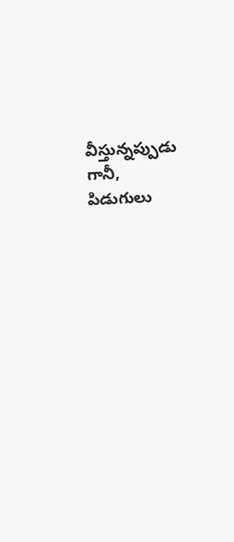వీస్తున్నప్పుడు గానీ, పిడుగులు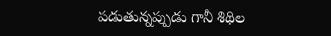పడుతున్నప్పుడు గానీ శిథిల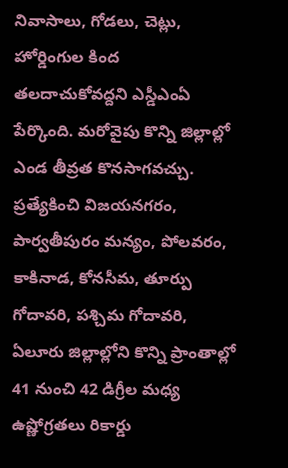నివాసాలు, గోడలు, చెట్లు, హోర్డింగుల కింద తలదాచుకోవద్దని ఎస్డీఎంఏ పేర్కొంది. మరోవైపు కొన్ని జిల్లాల్లో ఎండ తీవ్రత కొనసాగవచ్చు. ప్రత్యేకించి విజయనగరం, పార్వతీపురం మన్యం, పోలవరం, కాకినాడ, కోనసీమ, తూర్పు గోదావరి, పశ్చిమ గోదావరి, ఏలూరు జిల్లాల్లోని కొన్ని ప్రాంతాల్లో 41 నుంచి 42 డిగ్రీల మధ్య ఉష్ణోగ్రతలు రికార్డు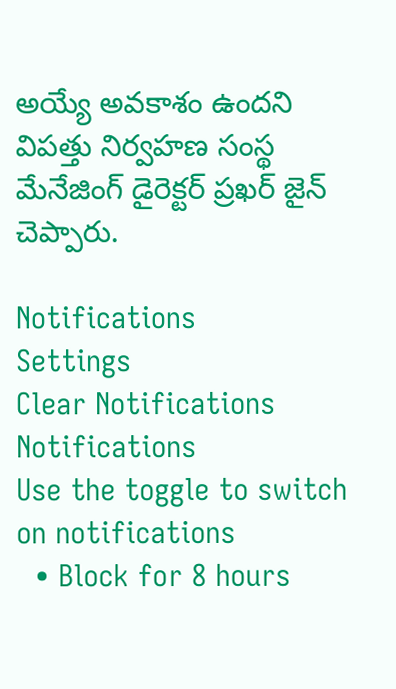అయ్యే అవకాశం ఉందని విపత్తు నిర్వహణ సంస్థ మేనేజింగ్ డైరెక్టర్ ప్రఖర్ జైన్ చెప్పారు.

Notifications
Settings
Clear Notifications
Notifications
Use the toggle to switch on notifications
  • Block for 8 hours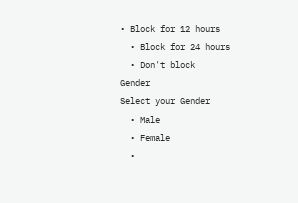• Block for 12 hours
  • Block for 24 hours
  • Don't block
Gender
Select your Gender
  • Male
  • Female
  •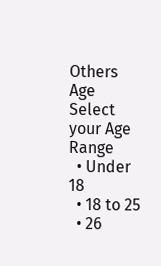Others
Age
Select your Age Range
  • Under 18
  • 18 to 25
  • 26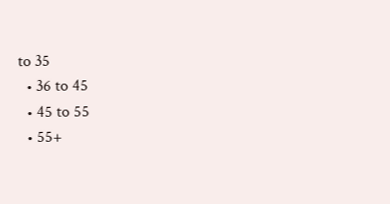to 35
  • 36 to 45
  • 45 to 55
  • 55+